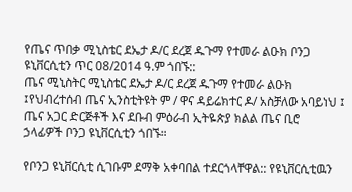የጤና ጥበቃ ሚኒስቴር ደኤታ ዶ/ር ደረጀ ዱጉማ የተመራ ልዑክ ቦንጋ ዩኒቨርሲቲን ጥር 08/2014 ዓ.ም ጎበኙ::
ጤና ሚኒስትር ሚኒስቴር ደኤታ ዶ/ር ደረጀ ዱጉማ የተመራ ልዑክ ፤የህብረተሰብ ጤና ኢንስቲትዩት ም / ዋና ዳይሬክተር ዶ/ አስቻለው አባይነህ ፤ ጤና አጋር ድርጅቶች እና ደቡብ ምዕራብ ኢትዬጵያ ክልል ጤና ቢሮ   ኃላፊዎች ቦንጋ ዩኒቨርሲቲን ጎበኙ።

የቦንጋ ዩኒቨርሲቲ ሲገቡም ደማቅ አቀባበል ተደርጎላቸዋል:: የዩኒቨርሲቲዉን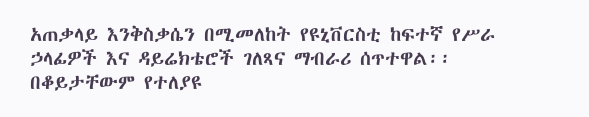አጠቃላይ እንቅስቃሴን በሚመለከት የዩኒቨርስቲ ከፍተኛ የሥራ ኃላፊዎች እና ዳይሬክቴሮች ገለጻና ማብራሪ ሰጥተዋል፡፡ በቆይታቸውም የተለያዩ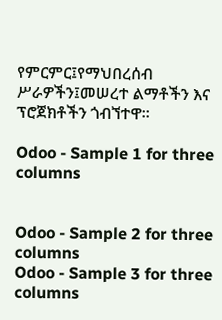የምርምር፤የማህበረሰብ ሥራዎችን፤መሠረተ ልማቶችን እና ፕሮጀክቶችን ጎብኘተዋ።

Odoo - Sample 1 for three columns


Odoo - Sample 2 for three columns
Odoo - Sample 3 for three columns